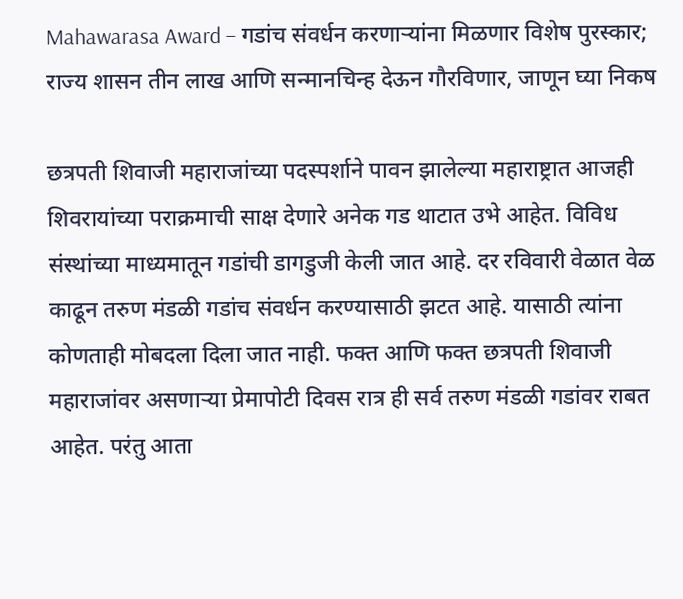Mahawarasa Award – गडांच संवर्धन करणाऱ्यांना मिळणार विशेष पुरस्कार; राज्य शासन तीन लाख आणि सन्मानचिन्ह देऊन गौरविणार, जाणून घ्या निकष

छत्रपती शिवाजी महाराजांच्या पदस्पर्शाने पावन झालेल्या महाराष्ट्रात आजही शिवरायांच्या पराक्रमाची साक्ष देणारे अनेक गड थाटात उभे आहेत. विविध संस्थांच्या माध्यमातून गडांची डागडुजी केली जात आहे. दर रविवारी वेळात वेळ काढून तरुण मंडळी गडांच संवर्धन करण्यासाठी झटत आहे. यासाठी त्यांना कोणताही मोबदला दिला जात नाही. फक्त आणि फक्त छत्रपती शिवाजी महाराजांवर असणाऱ्या प्रेमापोटी दिवस रात्र ही सर्व तरुण मंडळी गडांवर राबत आहेत. परंतु आता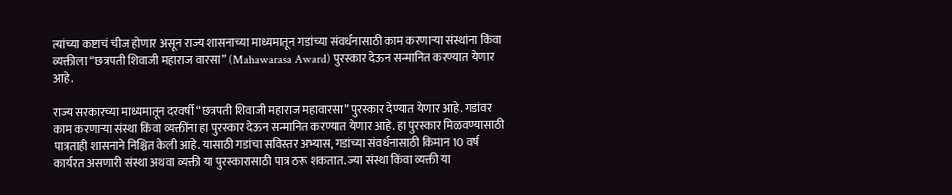त्यांच्या कष्टाचं चीज होणार असून राज्य शासनाच्या माध्यमातून गडांच्या संवर्धनासाठी काम करणाऱ्या संस्थांना किंवा व्यक्तीला “छत्रपती शिवाजी महाराज वारसा” (Mahawarasa Award) पुरस्कार देऊन सन्मानित करण्यात येणार आहे.

राज्य सरकारच्या माध्यमातून दरवर्षी “छत्रपती शिवाजी महाराज महावारसा” पुरस्कार देण्यात येणार आहे. गडांवर काम करणाऱ्या संस्था किंवा व्यक्तींना हा पुरस्कार देऊन सन्मानित करण्यात येणार आहे. हा पुरस्कार मिळवण्यासाठी पात्रताही शासनाने निश्चित केली आहे. यासाठी गडांचा सविस्तर अभ्यास, गडांच्या संवर्धनासाठी किमान 10 वर्ष कार्यरत असणारी संस्था अथवा व्यक्ती या पुरस्कारासाठी पात्र ठरू शकतात. ज्या संस्था किंवा व्यक्ती या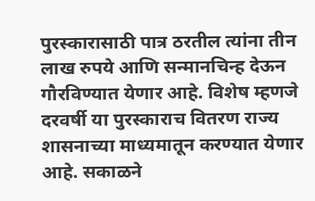पुरस्कारासाठी पात्र ठरतील त्यांना तीन लाख रुपये आणि सन्मानचिन्ह देऊन गौरविण्यात येणार आहे. विशेष म्हणजे दरवर्षी या पुरस्काराच वितरण राज्य शासनाच्या माध्यमातून करण्यात येणार आहे. सकाळने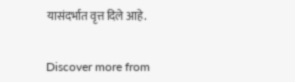यासंदर्भात वृत्त दिले आहे.


Discover more from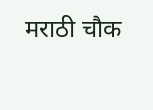मराठी चौक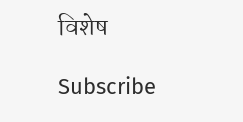विशेष

Subscribe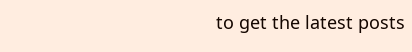to get the latest posts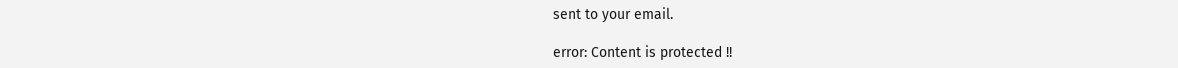sent to your email.

error: Content is protected !!